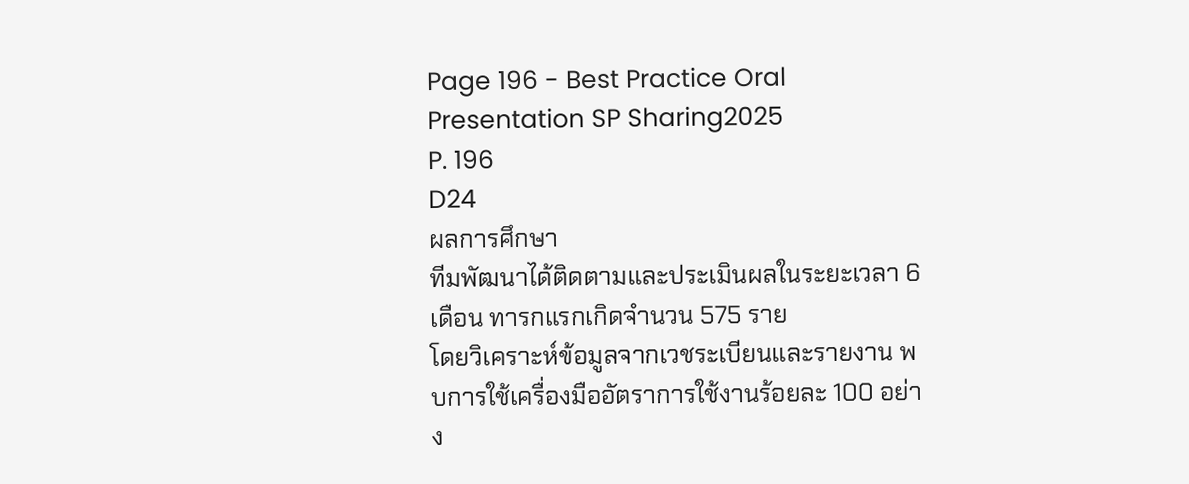Page 196 - Best Practice Oral Presentation SP Sharing2025
P. 196
D24
ผลการศึกษา
ทีมพัฒนาได้ติดตามและประเมินผลในระยะเวลา 6 เดือน ทารกแรกเกิดจำนวน 575 ราย
โดยวิเคราะห์ข้อมูลจากเวชระเบียนและรายงาน พบการใช้เครื่องมืออัตราการใช้งานร้อยละ 100 อย่าง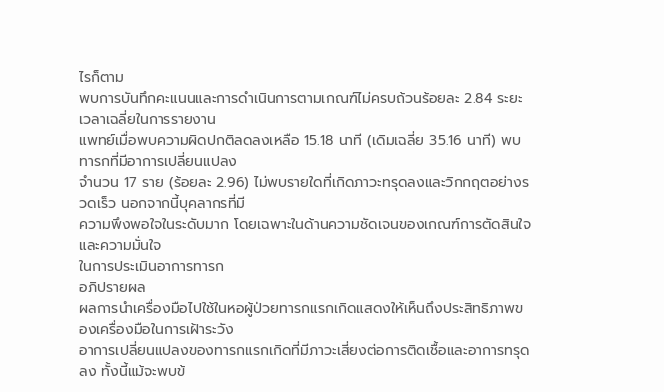ไรก็ตาม
พบการบันทึกคะแนนและการดำเนินการตามเกณฑ์ไม่ครบถ้วนร้อยละ 2.84 ระยะเวลาเฉลี่ยในการรายงาน
แพทย์เมื่อพบความผิดปกติลดลงเหลือ 15.18 นาที (เดิมเฉลี่ย 35.16 นาที) พบทารกที่มีอาการเปลี่ยนแปลง
จำนวน 17 ราย (ร้อยละ 2.96) ไม่พบรายใดที่เกิดภาวะทรุดลงและวิกกฤตอย่างรวดเร็ว นอกจากนี้บุคลากรที่มี
ความพึงพอใจในระดับมาก โดยเฉพาะในด้านความชัดเจนของเกณฑ์การตัดสินใจและความมั่นใจ
ในการประเมินอาการทารก
อภิปรายผล
ผลการนำเครื่องมือไปใช้ในหอผู้ป่วยทารกแรกเกิดแสดงให้เห็นถึงประสิทธิภาพของเครื่องมือในการเฝ้าระวัง
อาการเปลี่ยนแปลงของทารกแรกเกิดที่มีภาวะเสี่ยงต่อการติดเชื้อและอาการทรุดลง ทั้งนี้แม้จะพบข้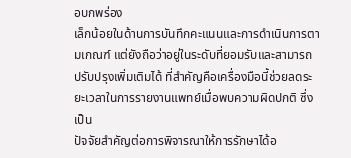อบกพร่อง
เล็กน้อยในด้านการบันทึกคะแนนและการดำเนินการตามเกณฑ์ แต่ยังถือว่าอยู่ในระดับที่ยอมรับและสามารถ
ปรับปรุงเพิ่มเติมได้ ที่สำคัญคือเครื่องมือนี้ช่วยลดระยะเวลาในการรายงานแพทย์เมื่อพบความผิดปกติ ซึ่งเป็น
ปัจจัยสำคัญต่อการพิจารณาให้การรักษาได้อ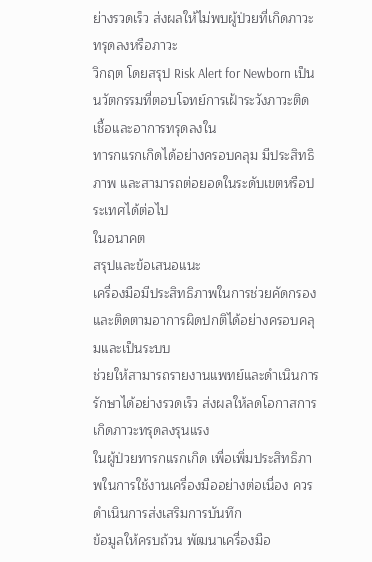ย่างรวดเร็ว ส่งผลให้ไม่พบผู้ป่วยที่เกิดภาวะทรุดลงหรือภาวะ
วิกฤต โดยสรุป Risk Alert for Newborn เป็นนวัตกรรมที่ตอบโจทย์การเฝ้าระวังภาวะติดเชื้อและอาการทรุดลงใน
ทารกแรกเกิดได้อย่างครอบคลุม มีประสิทธิภาพ และสามารถต่อยอดในระดับเขตหรือประเทศได้ต่อไป
ในอนาคต
สรุปและข้อเสนอแนะ
เครื่องมือมีประสิทธิภาพในการช่วยคัดกรองและติดตามอาการผิดปกติได้อย่างครอบคลุมและเป็นระบบ
ช่วยให้สามารถรายงานแพทย์และดำเนินการรักษาได้อย่างรวดเร็ว ส่งผลให้ลดโอกาสการเกิดภาวะทรุดลงรุนแรง
ในผู้ป่วยทารกแรกเกิด เพื่อเพิ่มประสิทธิภาพในการใช้งานเครื่องมืออย่างต่อเนื่อง ควรดำเนินการส่งเสริมการบันทึก
ข้อมูลให้ครบถ้วน พัฒนาเครื่องมือ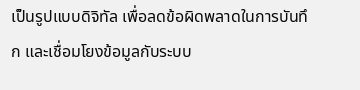เป็นรูปแบบดิจิทัล เพื่อลดข้อผิดพลาดในการบันทึก และเชื่อมโยงข้อมูลกับระบบ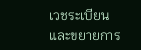เวชระเบียน และขยายการ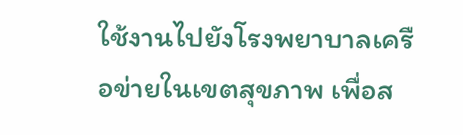ใช้งานไปยังโรงพยาบาลเครือข่ายในเขตสุขภาพ เพื่อส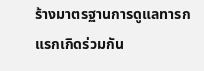ร้างมาตรฐานการดูแลทารก
แรกเกิดร่วมกัน